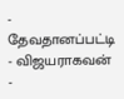- தேவதானப்பட்டி
- விஜயராகவன்
-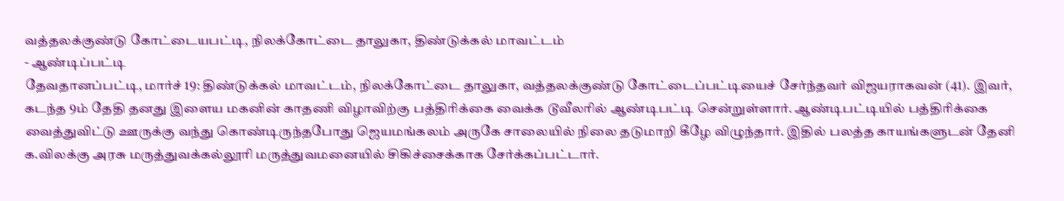வத்தலக்குண்டு கோட்டையபட்டி, நிலக்கோட்டை தாலுகா, திண்டுக்கல் மாவட்டம்
- ஆண்டிப்பட்டி
தேவதானப்பட்டி, மார்ச் 19: திண்டுக்கல் மாவட்டம், நிலக்கோட்டை தாலுகா, வத்தலக்குண்டு கோட்டைப்பட்டியைச் சேர்ந்தவர் விஜயராகவன் (41). இவர், கடந்த 9ம் தேதி தனது இளைய மகனின் காதணி விழாவிற்கு பத்திரிக்கை வைக்க டூவீலரில் ஆண்டிபட்டி சென்றுள்ளார். ஆண்டிபட்டியில் பத்திரிக்கை வைத்துவிட்டு ஊருக்கு வந்து கொண்டிருந்தபோது ஜெயமங்கலம் அருகே சாலையில் நிலை தடுமாறி கீழே விழுந்தார். இதில் பலத்த காயங்களுடன் தேனி க.விலக்கு அரசு மருத்துவக்கல்லூரி மருத்துவமனையில் சிகிச்சைக்காக சேர்க்கப்பட்டார்.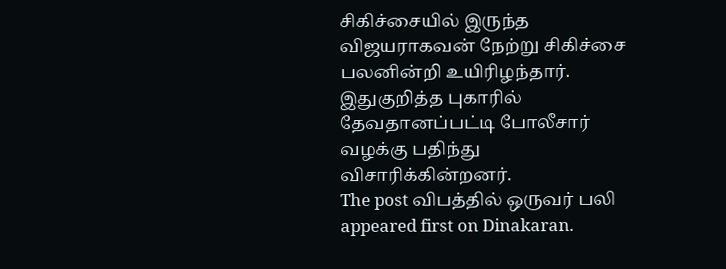சிகிச்சையில் இருந்த விஜயராகவன் நேற்று சிகிச்சை பலனின்றி உயிரிழந்தார். இதுகுறித்த புகாரில் தேவதானப்பட்டி போலீசார் வழக்கு பதிந்து விசாரிக்கின்றனர்.
The post விபத்தில் ஒருவர் பலி appeared first on Dinakaran.